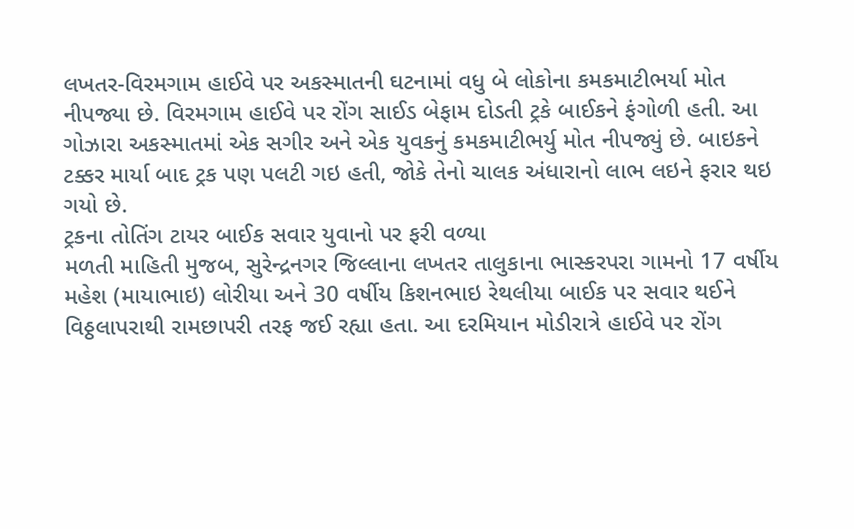લખતર-વિરમગામ હાઈવે પર અકસ્માતની ઘટનામાં વધુ બે લોકોના કમકમાટીભર્યા મોત નીપજ્યા છે. વિરમગામ હાઈવે પર રોંગ સાઈડ બેફામ દોડતી ટ્રકે બાઈકને ફંગોળી હતી. આ ગોઝારા અકસ્માતમાં એક સગીર અને એક યુવકનું કમકમાટીભર્યુ મોત નીપજ્યું છે. બાઇકને ટક્કર માર્યા બાદ ટ્રક પણ પલટી ગઇ હતી, જોકે તેનો ચાલક અંધારાનો લાભ લઇને ફરાર થઇ ગયો છે.
ટ્રકના તોતિંગ ટાયર બાઈક સવાર યુવાનો પર ફરી વળ્યા
મળતી માહિતી મુજબ, સુરેન્દ્રનગર જિલ્લાના લખતર તાલુકાના ભાસ્કરપરા ગામનો 17 વર્ષીય મહેશ (માયાભાઇ) લોરીયા અને 30 વર્ષીય કિશનભાઇ રેથલીયા બાઈક પર સવાર થઈને વિઠ્ઠલાપરાથી રામછાપરી તરફ જઈ રહ્યા હતા. આ દરમિયાન મોડીરાત્રે હાઈવે પર રોંગ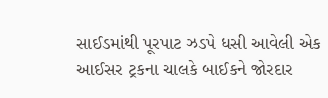સાઈડમાંથી પૂરપાટ ઝડપે ધસી આવેલી એક આઈસર ટ્રકના ચાલકે બાઈકને જોરદાર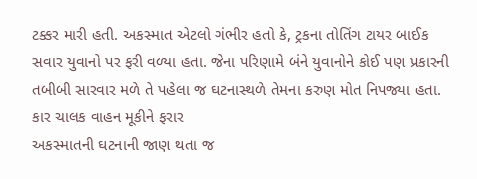ટક્કર મારી હતી. અકસ્માત એટલો ગંભીર હતો કે, ટ્રકના તોતિંગ ટાયર બાઈક સવાર યુવાનો પર ફરી વળ્યા હતા. જેના પરિણામે બંને યુવાનોને કોઈ પણ પ્રકારની તબીબી સારવાર મળે તે પહેલા જ ઘટનાસ્થળે તેમના કરુણ મોત નિપજ્યા હતા.
કાર ચાલક વાહન મૂકીને ફરાર
અકસ્માતની ઘટનાની જાણ થતા જ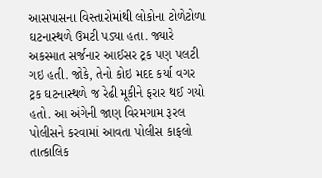આસપાસના વિસ્તારોમાંથી લોકોના ટોળેટોળા ઘટનાસ્થળે ઉમટી પડ્યા હતા. જ્યારે અકસ્માત સર્જનાર આઈસર ટ્રક પણ પલટી ગઇ હતી. જોકે, તેનો કોઇ મદદ કર્યા વગર ટ્રક ઘટનાસ્થળે જ રેઢી મૂકીને ફરાર થઈ ગયો હતો. આ અંગેની જાણ વિરમગામ રૂરલ પોલીસને કરવામાં આવતા પોલીસ કાફલો તાત્કાલિક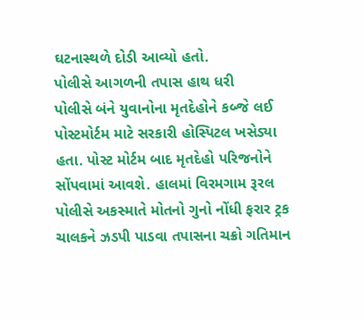ઘટનાસ્થળે દોડી આવ્યો હતો.
પોલીસે આગળની તપાસ હાથ ધરી
પોલીસે બંને યુવાનોના મૃતદેહોને કબ્જે લઈ પોસ્ટમોર્ટમ માટે સરકારી હોસ્પિટલ ખસેડ્યા હતા. પોસ્ટ મોર્ટમ બાદ મૃતદેહો પરિજનોને સોંપવામાં આવશે. હાલમાં વિરમગામ રૂરલ પોલીસે અકસ્માતે મોતનો ગુનો નોંધી ફરાર ટ્રક ચાલકને ઝડપી પાડવા તપાસના ચક્રો ગતિમાન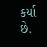કર્યા છે.